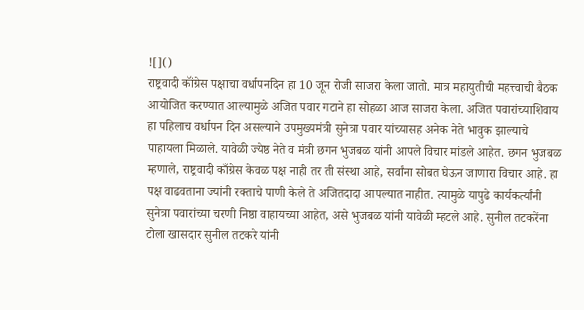![]()
राष्ट्रवादी कॉंग्रेस पक्षाचा वर्धापनदिन हा 10 जून रोजी साजरा केला जातो. मात्र महायुतीची महत्त्वाची बैठक आयोजित करण्यात आल्यामुळे अजित पवार गटाने हा सोहळा आज साजरा केला. अजित पवारांच्याशिवाय हा पहिलाच वर्धापन दिन असल्याने उपमुख्यमंत्री सुनेत्रा पवार यांच्यासह अनेक नेते भावुक झाल्याचे पाहायला मिळाले. यावेळी ज्येष्ठ नेते व मंत्री छगन भुजबळ यांनी आपले विचार मांडले आहेत. छगन भुजबळ म्हणाले, राष्ट्रवादी काँग्रेस केवळ पक्ष नाही तर ती संस्था आहे, सर्वांना सोबत घेऊन जाणारा विचार आहे. हा पक्ष वाढवताना ज्यांनी रक्ताचे पाणी केले ते अजितदादा आपल्यात नाहीत. त्यामुळे यापुढे कार्यकर्त्यांनी सुनेत्रा पवारांच्या चरणी निष्ठा वाहायच्या आहेत, असे भुजबळ यांनी यावेळी म्हटले आहे. सुनील तटकरेंना टोला खासदार सुनील तटकरे यांनी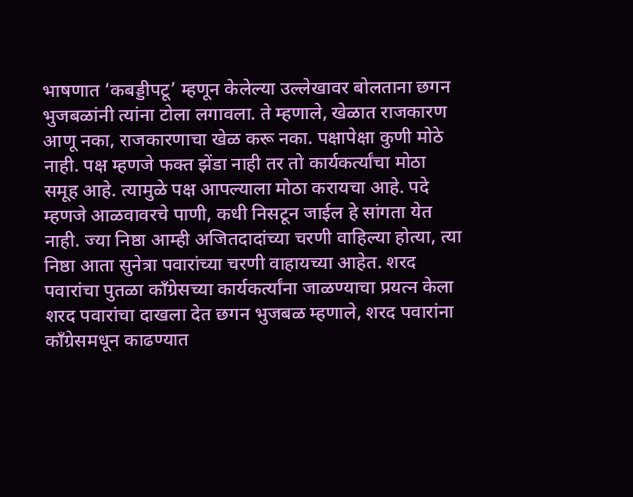भाषणात ‘कबड्डीपटू’ म्हणून केलेल्या उल्लेखावर बोलताना छगन भुजबळांनी त्यांना टोला लगावला. ते म्हणाले, खेळात राजकारण आणू नका, राजकारणाचा खेळ करू नका. पक्षापेक्षा कुणी मोठे नाही. पक्ष म्हणजे फक्त झेंडा नाही तर तो कार्यकर्त्यांचा मोठा समूह आहे. त्यामुळे पक्ष आपल्याला मोठा करायचा आहे. पदे म्हणजे आळवावरचे पाणी, कधी निसटून जाईल हे सांगता येत नाही. ज्या निष्ठा आम्ही अजितदादांच्या चरणी वाहिल्या होत्या, त्या निष्ठा आता सुनेत्रा पवारांच्या चरणी वाहायच्या आहेत. शरद पवारांचा पुतळा कॉंग्रेसच्या कार्यकर्त्यांना जाळण्याचा प्रयत्न केला शरद पवारांचा दाखला देत छगन भुजबळ म्हणाले, शरद पवारांना काँग्रेसमधून काढण्यात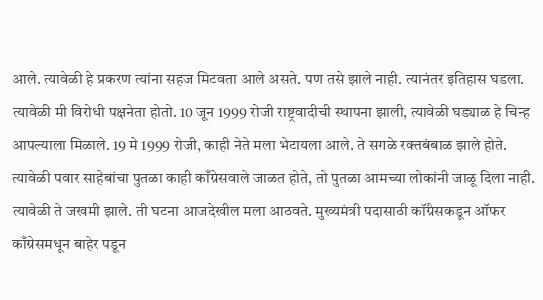आले. त्यावेळी हे प्रकरण त्यांना सहज मिटवता आले असते. पण तसे झाले नाही. त्यानंतर इतिहास घडला. त्यावेळी मी विरोधी पक्षनेता होतो. 10 जून 1999 रोजी राष्ट्रवादीची स्थापना झाली, त्यावेळी घड्याळ हे चिन्ह आपल्याला मिळाले. 19 मे 1999 रोजी, काही नेते मला भेटायला आले. ते सगळे रक्तबंबाळ झाले होते. त्यावेळी पवार साहेबांचा पुतळा काही काँग्रेसवाले जाळत होते, तो पुतळा आमच्या लोकांनी जाळू दिला नाही. त्यावेळी ते जखमी झाले. ती घटना आजदेखील मला आठवते. मुख्यमंत्री पदासाठी कॉंग्रेसकडून ऑफर काँग्रेसमधून बाहेर पडून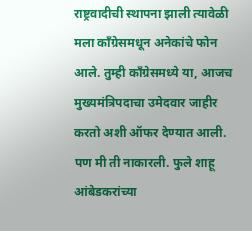राष्ट्रवादीची स्थापना झाली त्यावेळी मला काँग्रेसमधून अनेकांचे फोन आले. तुम्ही काँग्रेसमध्ये या, आजच मुख्यमंत्रिपदाचा उमेदवार जाहीर करतो अशी ऑफर देण्यात आली. पण मी ती नाकारली. फुले शाहू आंबेडकरांच्या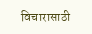विचारासाठी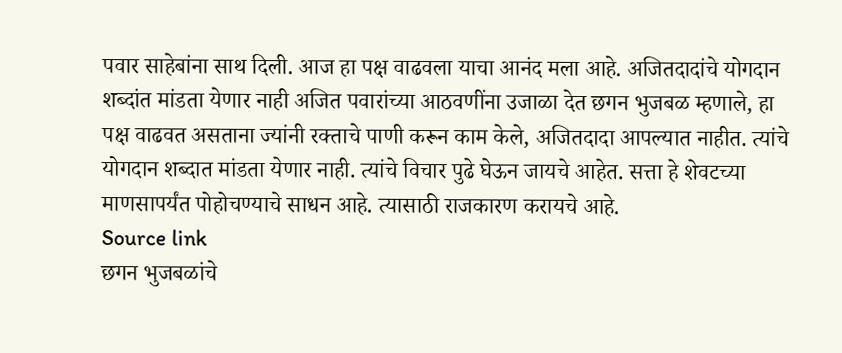पवार साहेबांना साथ दिली. आज हा पक्ष वाढवला याचा आनंद मला आहे. अजितदादांचे योगदान शब्दांत मांडता येणार नाही अजित पवारांच्या आठवणींना उजाळा देत छगन भुजबळ म्हणाले, हा पक्ष वाढवत असताना ज्यांनी रक्ताचे पाणी करून काम केले, अजितदादा आपल्यात नाहीत. त्यांचे योगदान शब्दात मांडता येणार नाही. त्यांचे विचार पुढे घेऊन जायचे आहेत. सत्ता हे शेवटच्या माणसापर्यंत पोहोचण्याचे साधन आहे. त्यासाठी राजकारण करायचे आहे.
Source link
छगन भुजबळांचे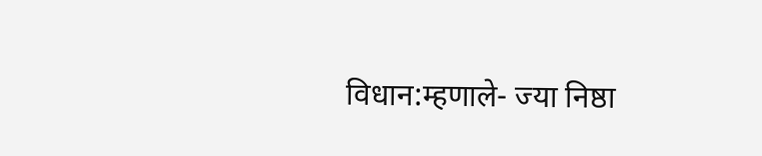विधान:म्हणाले- ज्या निष्ठा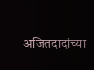अजितदादांच्या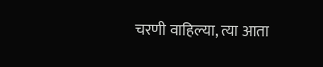चरणी वाहिल्या, त्या आता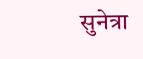सुनेत्रा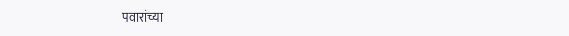पवारांच्या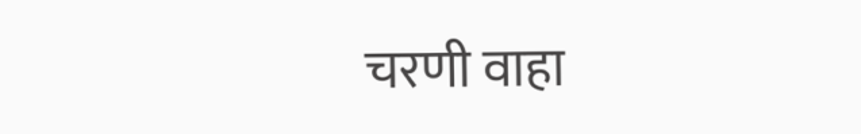चरणी वाहा